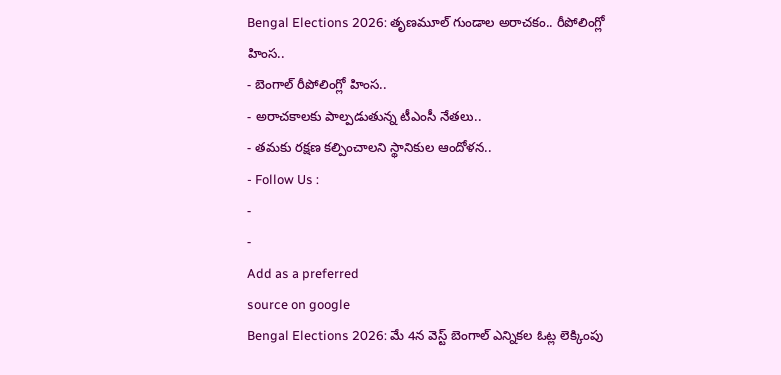Bengal Elections 2026: తృణమూల్ గుండాల అరాచకం.. రీపోలింగ్లో హింస..
- బెంగాల్ రీపోలింగ్లో హింస..
- అరాచకాలకు పాల్పడుతున్న టీఎంసీ నేతలు..
- తమకు రక్షణ కల్పించాలని స్థానికుల ఆందోళన..
- Follow Us :
-
-
Add as a preferred
source on google
Bengal Elections 2026: మే 4న వెస్ట్ బెంగాల్ ఎన్నికల ఓట్ల లెక్కింపు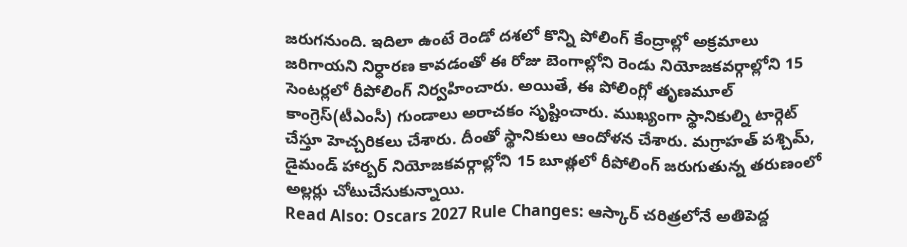జరుగనుంది. ఇదిలా ఉంటే రెండో దశలో కొన్ని పోలింగ్ కేంద్రాల్లో అక్రమాలు జరిగాయని నిర్ధారణ కావడంతో ఈ రోజు బెంగాల్లోని రెండు నియోజకవర్గాల్లోని 15 సెంటర్లలో రీపోలింగ్ నిర్వహించారు. అయితే, ఈ పోలింగ్లో తృణమూల్ కాంగ్రెస్(టీఎంసీ) గుండాలు అరాచకం సృష్టించారు. ముఖ్యంగా స్థానికుల్ని టార్గెట్ చేస్తూ హెచ్చరికలు చేశారు. దీంతో స్థానికులు ఆందోళన చేశారు. మగ్రాహత్ పశ్చిమ్, డైమండ్ హార్బర్ నియోజకవర్గాల్లోని 15 బూత్లలో రీపోలింగ్ జరుగుతున్న తరుణంలో అల్లర్లు చోటుచేసుకున్నాయి.
Read Also: Oscars 2027 Rule Changes: ఆస్కార్ చరిత్రలోనే అతిపెద్ద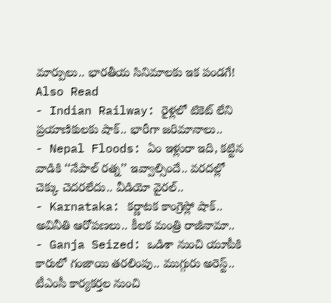మార్పులు.. భారతీయ సినిమాలకు ఇక పండగే!
Also Read
- Indian Railway: రైళ్లలో టికెట్ లేని ప్రయాణికులకు షాక్.. భారీగా జరిమానాలు..
- Nepal Floods: ఏం ఇళ్లురా ఇది, కట్టిన వాడికి ‘‘నేపాల్ రత్న’’ ఇవ్వాల్సిందే.. వరదల్లో చెక్కు చెదరలేదు.. వీడియో వైరల్..
- Karnataka: కర్ణాటక కాంగ్రెస్లో షాక్.. అవినీతి ఆరోపణలు.. కీలక మంత్రి రాజీనామా..
- Ganja Seized: ఒడిశా నుంచి యూపీకి కారులో గంజాయి తరలింపు.. ముగ్గురు అరెస్ట్..
టీఎంసీ కార్యకర్తల నుంచి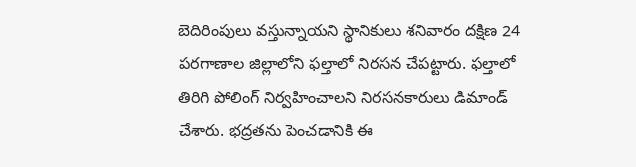బెదిరింపులు వస్తున్నాయని స్థానికులు శనివారం దక్షిణ 24 పరగాణాల జిల్లాలోని ఫల్తాలో నిరసన చేపట్టారు. ఫల్తాలో తిరిగి పోలింగ్ నిర్వహించాలని నిరసనకారులు డిమాండ్ చేశారు. భద్రతను పెంచడానికి ఈ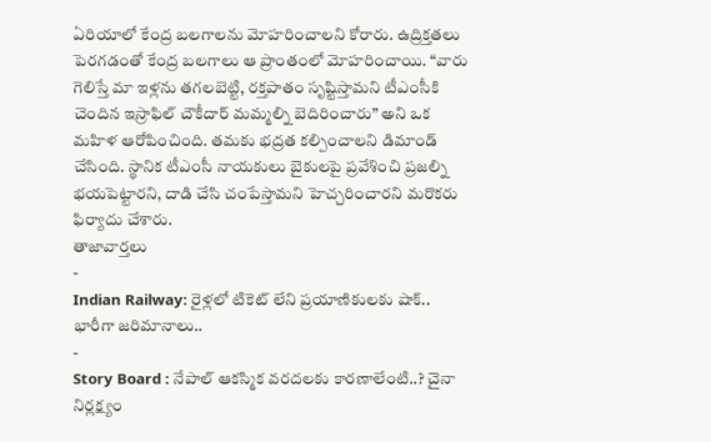ఏరియాలో కేంద్ర బలగాలను మోహరించాలని కోరారు. ఉద్రిక్తతలు పెరగడంతో కేంద్ర బలగాలు ఆ ప్రాంతంలో మోహరించాయి. “వారు గెలిస్తే మా ఇళ్లను తగలబెట్టి, రక్తపాతం సృష్టిస్తామని టీఎంసీకి చెందిన ఇస్రాఫిల్ చౌకీదార్ మమ్మల్ని బెదిరించారు” అని ఒక మహిళ ఆరోపించింది. తమకు భద్రత కల్పించాలని డిమాండ్ చేసింది. స్థానిక టీఎంసీ నాయకులు బైకులపై ప్రవేశించి ప్రజల్ని భయపెట్టారని, దాడి చేసి చంపేస్తామని హెచ్చరించారని మరొకరు ఫిర్యాదు చేశారు.
తాజావార్తలు
-
Indian Railway: రైళ్లలో టికెట్ లేని ప్రయాణికులకు షాక్.. భారీగా జరిమానాలు..
-
Story Board : నేపాల్ ఆకస్మిక వరదలకు కారణాలేంటి..? చైనా నిర్లక్ష్యం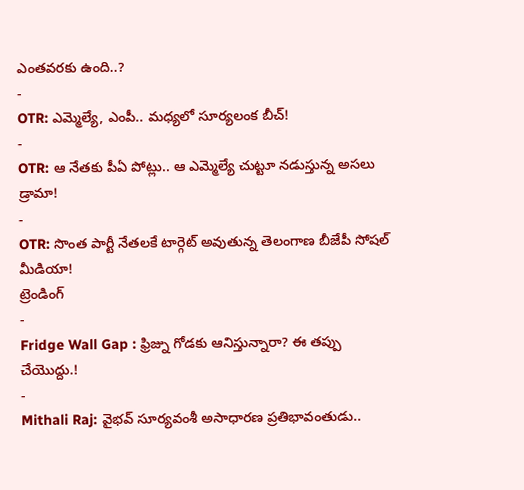ఎంతవరకు ఉంది..?
-
OTR: ఎమ్మెల్యే, ఎంపీ.. మధ్యలో సూర్యలంక బీచ్!
-
OTR: ఆ నేతకు పీఏ పోట్లు.. ఆ ఎమ్మెల్యే చుట్టూ నడుస్తున్న అసలు డ్రామా!
-
OTR: సొంత పార్టీ నేతలకే టార్గెట్ అవుతున్న తెలంగాణ బీజేపీ సోషల్ మీడియా!
ట్రెండింగ్
-
Fridge Wall Gap : ఫ్రిజ్ను గోడకు ఆనిస్తున్నారా? ఈ తప్పు చేయొద్దు.!
-
Mithali Raj: వైభవ్ సూర్యవంశీ అసాధారణ ప్రతిభావంతుడు..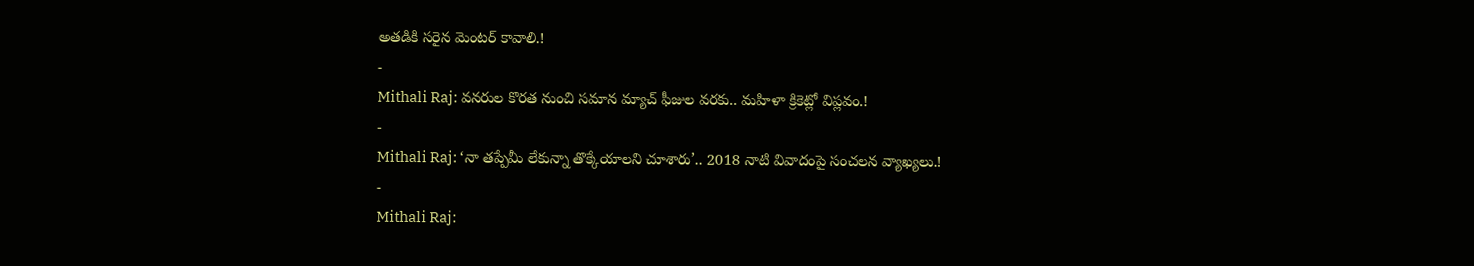అతడికి సరైన మెంటర్ కావాలి.!
-
Mithali Raj: వనరుల కొరత నుంచి సమాన మ్యాచ్ ఫీజుల వరకు.. మహిళా క్రికెట్లో విప్లవం.!
-
Mithali Raj: ‘నా తప్పేమీ లేకున్నా తొక్కేయాలని చూశారు’.. 2018 నాటి వివాదంపై సంచలన వ్యాఖ్యలు.!
-
Mithali Raj: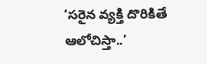‘సరైన వ్యక్తి దొరికితే ఆలోచిస్తా..’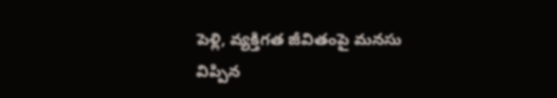పెళ్లి, వ్యక్తిగత జీవితంపై మనసు విప్పిన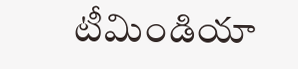టీమిండియా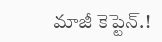మాజీ కెప్టెన్.!